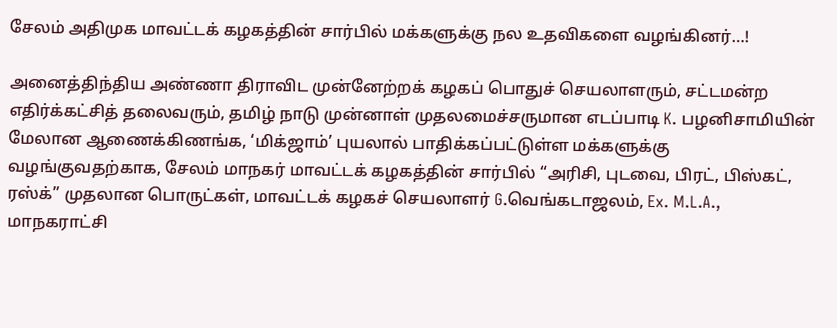சேலம் அதிமுக மாவட்டக் கழகத்தின் சார்பில் மக்களுக்கு நல உதவிகளை வழங்கினர்…!

அனைத்திந்திய அண்ணா திராவிட முன்னேற்றக் கழகப் பொதுச் செயலாளரும், சட்டமன்ற எதிர்க்கட்சித் தலைவரும், தமிழ் நாடு முன்னாள் முதலமைச்சருமான எடப்பாடி K. பழனிசாமியின் மேலான ஆணைக்கிணங்க, ‘மிக்ஜாம்’ புயலால் பாதிக்கப்பட்டுள்ள மக்களுக்கு வழங்குவதற்காக, சேலம் மாநகர் மாவட்டக் கழகத்தின் சார்பில் “அரிசி, புடவை, பிரட், பிஸ்கட், ரஸ்க்” முதலான பொருட்கள், மாவட்டக் கழகச் செயலாளர் G.வெங்கடாஜலம், Ex. M.L.A., மாநகராட்சி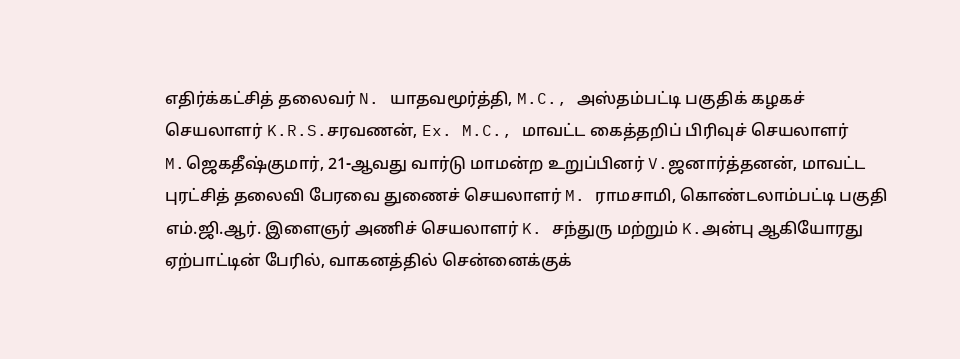எதிர்க்கட்சித் தலைவர் N. யாதவமூர்த்தி, M.C., அஸ்தம்பட்டி பகுதிக் கழகச் செயலாளர் K.R.S.சரவணன், Ex. M.C., மாவட்ட கைத்தறிப் பிரிவுச் செயலாளர் M.ஜெகதீஷ்குமார், 21-ஆவது வார்டு மாமன்ற உறுப்பினர் V.ஜனார்த்தனன், மாவட்ட புரட்சித் தலைவி பேரவை துணைச் செயலாளர் M. ராமசாமி, கொண்டலாம்பட்டி பகுதி எம்.ஜி.ஆர். இளைஞர் அணிச் செயலாளர் K. சந்துரு மற்றும் K.அன்பு ஆகியோரது ஏற்பாட்டின் பேரில், வாகனத்தில் சென்னைக்குக்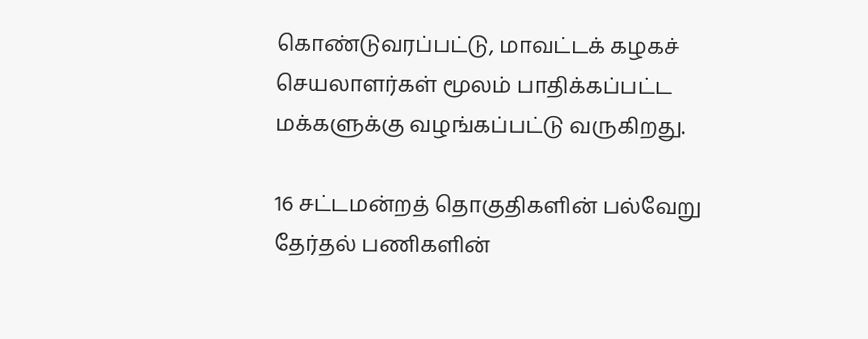கொண்டுவரப்பட்டு, மாவட்டக் கழகச் செயலாளர்கள் மூலம் பாதிக்கப்பட்ட மக்களுக்கு வழங்கப்பட்டு வருகிறது.

16 சட்டமன்றத் தொகுதிகளின் பல்வேறு தேர்தல் பணிகளின்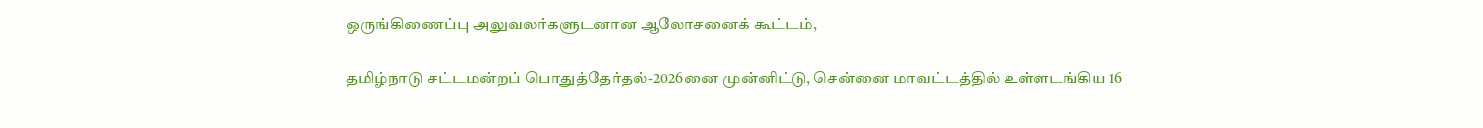ஒருங்கிணைப்பு அலுவலர்களுடனான ஆலோசனைக் கூட்டம்,

தமிழ்நாடு சட்டமன்றப் பொதுத்தேர்தல்-2026னை முன்னிட்டு, சென்னை மாவட்டத்தில் உள்ளடங்கிய 16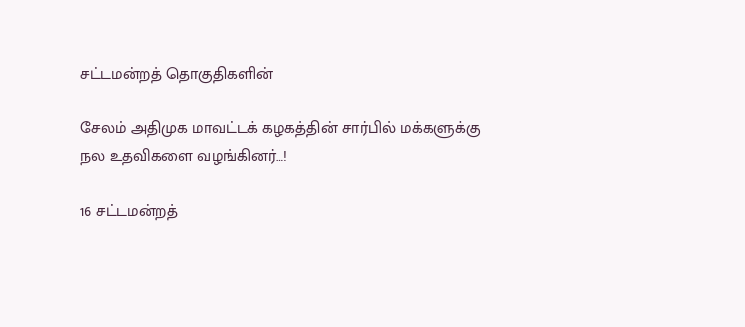சட்டமன்றத் தொகுதிகளின்

சேலம் அதிமுக மாவட்டக் கழகத்தின் சார்பில் மக்களுக்கு நல உதவிகளை வழங்கினர்…!

16 சட்டமன்றத்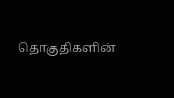தொகுதிகளின்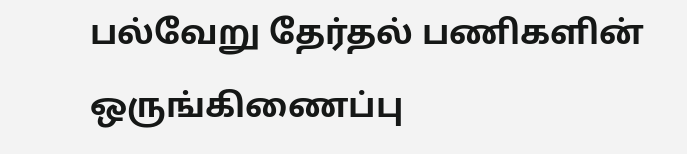பல்வேறு தேர்தல் பணிகளின் ஒருங்கிணைப்பு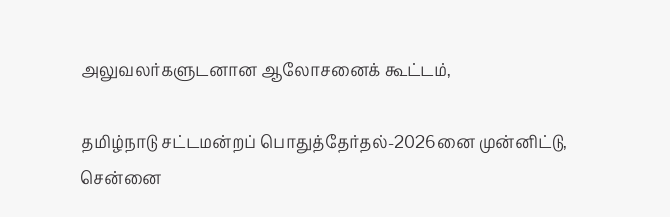அலுவலர்களுடனான ஆலோசனைக் கூட்டம்,

தமிழ்நாடு சட்டமன்றப் பொதுத்தேர்தல்-2026னை முன்னிட்டு, சென்னை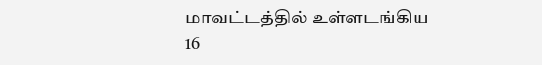மாவட்டத்தில் உள்ளடங்கிய 16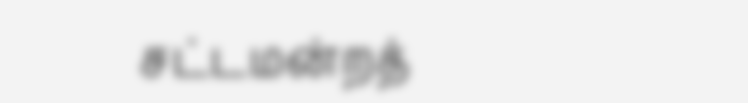சட்டமன்றத்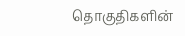தொகுதிகளின்